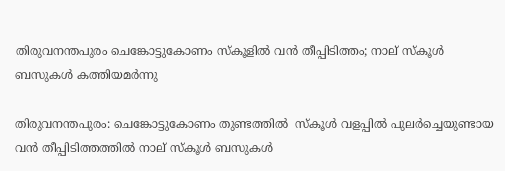തിരുവനന്തപുരം ചെങ്കോട്ടുകോണം സ്‌കൂളിൽ വൻ തീപ്പിടിത്തം; നാല് സ്‌കൂൾ ബസുകൾ കത്തിയമർന്നു

തിരുവനന്തപുരം: ചെങ്കോട്ടുകോണം തുണ്ടത്തിൽ  സ്‌കൂൾ വളപ്പിൽ പുലർച്ചെയുണ്ടായ വൻ തീപ്പിടിത്തത്തിൽ നാല് സ്‌കൂൾ ബസുകൾ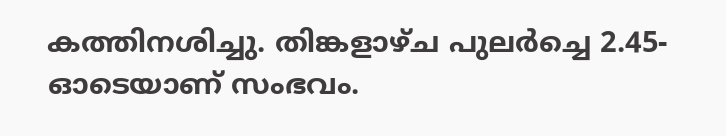കത്തിനശിച്ചു. തിങ്കളാഴ്ച പുലർച്ചെ 2.45-ഓടെയാണ് സംഭവം.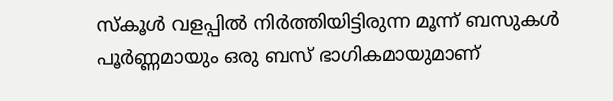സ്‌കൂൾ വളപ്പിൽ നിർത്തിയിട്ടിരുന്ന മൂന്ന് ബസുകൾ പൂർണ്ണമായും ഒരു ബസ് ഭാഗികമായുമാണ്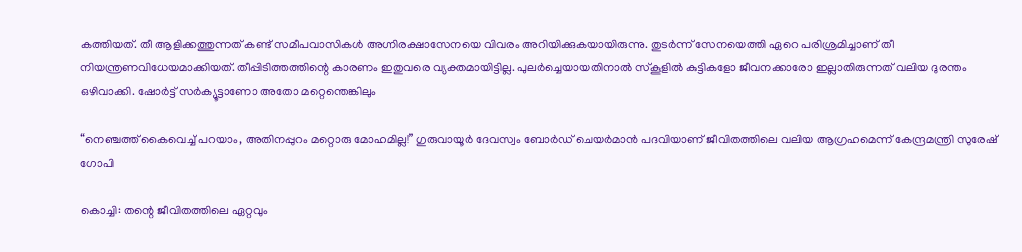കത്തിയത്. തീ ആളിക്കത്തുന്നത് കണ്ട് സമീപവാസികൾ അഗ്നിരക്ഷാസേനയെ വിവരം അറിയിക്കുകയായിരുന്നു. തുടർന്ന് സേനയെത്തി ഏറെ പരിശ്രമിച്ചാണ് തീ നിയന്ത്രണവിധേയമാക്കിയത്. തീപ്പിടിത്തത്തിന്റെ കാരണം ഇതുവരെ വ്യക്തമായിട്ടില്ല. പുലർച്ചെയായതിനാൽ സ്കൂളിൽ കുട്ടികളോ ജീവനക്കാരോ ഇല്ലാതിരുന്നത് വലിയ ദുരന്തം ഒഴിവാക്കി. ഷോർട്ട് സർക്യൂട്ടാണോ അതോ മറ്റെന്തെങ്കിലും

“നെഞ്ചത്ത് കൈവെച്ച് പറയാം, അതിനപ്പുറം മറ്റൊരു മോഹമില്ല!” ഗുരുവായൂർ ദേവസ്വം ബോർഡ് ചെയർമാൻ പദവിയാണ് ജീവിതത്തിലെ വലിയ ആഗ്രഹമെന്ന് കേന്ദ്രമന്ത്രി സുരേഷ് ഗോപി

കൊച്ചി: തന്റെ ജീവിതത്തിലെ ഏറ്റവും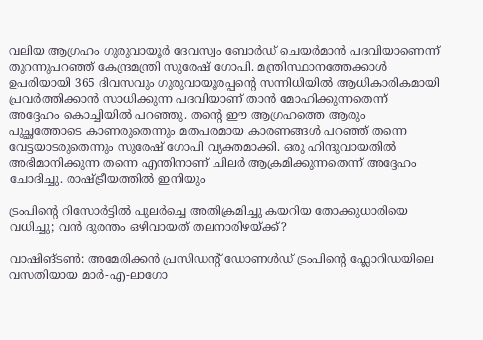വലിയ ആഗ്രഹം ഗുരുവായൂർ ദേവസ്വം ബോർഡ് ചെയർമാൻ പദവിയാണെന്ന് തുറന്നുപറഞ്ഞ് കേന്ദ്രമന്ത്രി സുരേഷ് ഗോപി. മന്ത്രിസ്ഥാനത്തേക്കാൾ ഉപരിയായി 365 ദിവസവും ഗുരുവായൂരപ്പന്റെ സന്നിധിയിൽ ആധികാരികമായി പ്രവർത്തിക്കാൻ സാധിക്കുന്ന പദവിയാണ് താൻ മോഹിക്കുന്നതെന്ന് അദ്ദേഹം കൊച്ചിയിൽ പറഞ്ഞു. തന്റെ ഈ ആഗ്രഹത്തെ ആരും പുച്ഛത്തോടെ കാണരുതെന്നും മതപരമായ കാരണങ്ങൾ പറഞ്ഞ് തന്നെ വേട്ടയാടരുതെന്നും സുരേഷ് ഗോപി വ്യക്തമാക്കി. ഒരു ഹിന്ദുവായതിൽ അഭിമാനിക്കുന്ന തന്നെ എന്തിനാണ് ചിലർ ആക്രമിക്കുന്നതെന്ന് അദ്ദേഹം ചോദിച്ചു. രാഷ്ട്രീയത്തിൽ ഇനിയും

ട്രംപിന്റെ റിസോർട്ടിൽ പുലർച്ചെ അതിക്രമിച്ചു കയറിയ തോക്കുധാരിയെ വധിച്ചു; വൻ ദുരന്തം ഒഴിവായത് തലനാരിഴയ്ക്ക്?

വാഷിങ്ടൺ: അമേരിക്കൻ പ്രസിഡന്റ് ഡോണൾഡ് ട്രംപിന്റെ ഫ്ലോറിഡയിലെ വസതിയായ മാർ-എ-ലാഗോ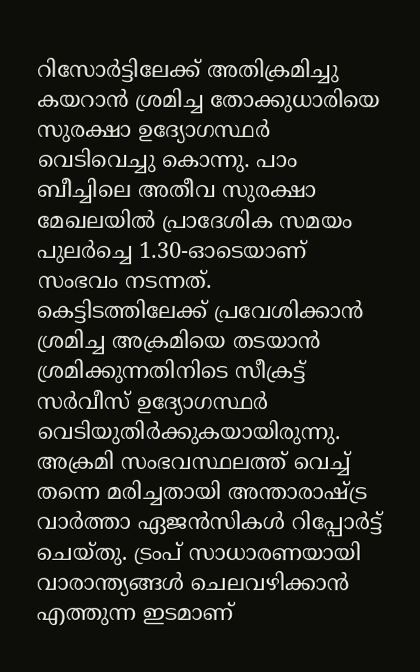റിസോർട്ടിലേക്ക് അതിക്രമിച്ചു കയറാൻ ശ്രമിച്ച തോക്കുധാരിയെ സുരക്ഷാ ഉദ്യോഗസ്ഥർ വെടിവെച്ചു കൊന്നു. പാം ബീച്ചിലെ അതീവ സുരക്ഷാ മേഖലയിൽ പ്രാദേശിക സമയം പുലർച്ചെ 1.30-ഓടെയാണ് സംഭവം നടന്നത്. കെട്ടിടത്തിലേക്ക് പ്രവേശിക്കാൻ ശ്രമിച്ച അക്രമിയെ തടയാൻ ശ്രമിക്കുന്നതിനിടെ സീക്രട്ട് സർവീസ് ഉദ്യോഗസ്ഥർ വെടിയുതിർക്കുകയായിരുന്നു. അക്രമി സംഭവസ്ഥലത്ത് വെച്ച് തന്നെ മരിച്ചതായി അന്താരാഷ്ട്ര വാർത്താ ഏജൻസികൾ റിപ്പോർട്ട് ചെയ്തു. ട്രംപ് സാധാരണയായി വാരാന്ത്യങ്ങൾ ചെലവഴിക്കാൻ എത്തുന്ന ഇടമാണ്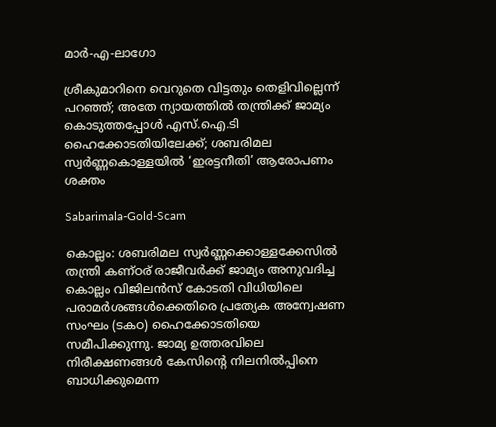മാർ-എ-ലാഗോ

ശ്രീകുമാറിനെ വെറുതെ വിട്ടതും തെളിവില്ലെന്ന് പറഞ്ഞ്; അതേ ന്യായത്തില്‍ തന്ത്രിക്ക് ജാമ്യം കൊടുത്തപ്പോള്‍ എസ്.ഐ.ടി ഹൈക്കോടതിയിലേക്ക്; ശബരിമല സ്വര്‍ണ്ണകൊള്ളയില്‍ ‘ഇരട്ടനീതി’ ആരോപണം ശക്തം

Sabarimala-Gold-Scam

കൊല്ലം: ശബരിമല സ്വര്‍ണ്ണക്കൊള്ളക്കേസില്‍ തന്ത്രി കണ്ഠര് രാജീവര്‍ക്ക് ജാമ്യം അനുവദിച്ച കൊല്ലം വിജിലന്‍സ് കോടതി വിധിയിലെ പരാമര്‍ശങ്ങള്‍ക്കെതിരെ പ്രത്യേക അന്വേഷണ സംഘം (ടകഠ) ഹൈക്കോടതിയെ സമീപിക്കുന്നു. ജാമ്യ ഉത്തരവിലെ നിരീക്ഷണങ്ങള്‍ കേസിന്റെ നിലനില്‍പ്പിനെ ബാധിക്കുമെന്ന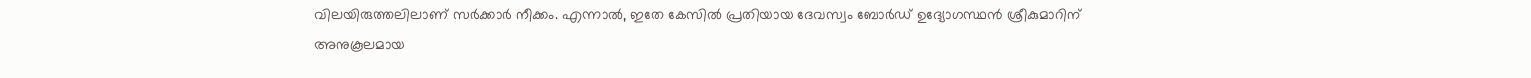വിലയിരുത്തലിലാണ് സര്‍ക്കാര്‍ നീക്കം. എന്നാല്‍, ഇതേ കേസില്‍ പ്രതിയായ ദേവസ്വം ബോര്‍ഡ് ഉദ്യോഗസ്ഥന്‍ ശ്രീകുമാറിന് അനുകൂലമായ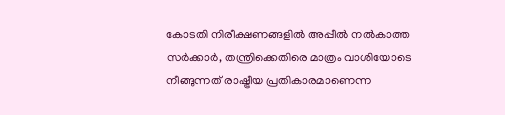കോടതി നിരീക്ഷണങ്ങളില്‍ അപ്പീല്‍ നല്‍കാത്ത സര്‍ക്കാര്‍, തന്ത്രിക്കെതിരെ മാത്രം വാശിയോടെ നീങ്ങുന്നത് രാഷ്ട്രീയ പ്രതികാരമാണെന്ന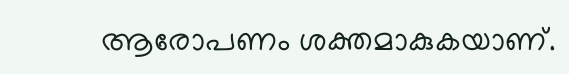ആരോപണം ശക്തമാകുകയാണ്.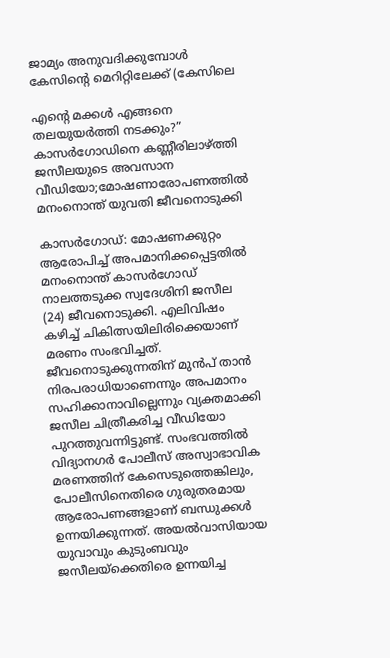ജാമ്യം അനുവദിക്കുമ്പോള്‍ കേസിന്റെ മെറിറ്റിലേക്ക് (കേസിലെ

എന്റെ മക്കൾ എങ്ങനെ തലയുയർത്തി നടക്കും?” കാസർഗോഡിനെ കണ്ണീരിലാഴ്ത്തി ജസീലയുടെ അവസാന വീഡിയോ;മോഷണാരോപണത്തിൽ മനംനൊന്ത് യുവതി ജീവനൊടുക്കി

കാസർഗോഡ്: മോഷണക്കുറ്റം ആരോപിച്ച് അപമാനിക്കപ്പെട്ടതിൽ മനംനൊന്ത് കാസർഗോഡ് നാലത്തടുക്ക സ്വദേശിനി ജസീല (24) ജീവനൊടുക്കി. എലിവിഷം കഴിച്ച് ചികിത്സയിലിരിക്കെയാണ് മരണം സംഭവിച്ചത്. ജീവനൊടുക്കുന്നതിന് മുൻപ് താൻ നിരപരാധിയാണെന്നും അപമാനം സഹിക്കാനാവില്ലെന്നും വ്യക്തമാക്കി ജസീല ചിത്രീകരിച്ച വീഡിയോ പുറത്തുവന്നിട്ടുണ്ട്. സംഭവത്തിൽ വിദ്യാനഗർ പോലീസ് അസ്വാഭാവിക മരണത്തിന് കേസെടുത്തെങ്കിലും, പോലീസിനെതിരെ ഗുരുതരമായ ആരോപണങ്ങളാണ് ബന്ധുക്കൾ ഉന്നയിക്കുന്നത്. അയൽവാസിയായ യുവാവും കുടുംബവും ജസീലയ്ക്കെതിരെ ഉന്നയിച്ച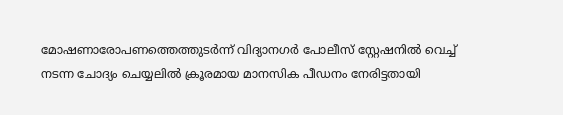മോഷണാരോപണത്തെത്തുടർന്ന് വിദ്യാനഗർ പോലീസ് സ്റ്റേഷനിൽ വെച്ച് നടന്ന ചോദ്യം ചെയ്യലിൽ ക്രൂരമായ മാനസിക പീഡനം നേരിട്ടതായി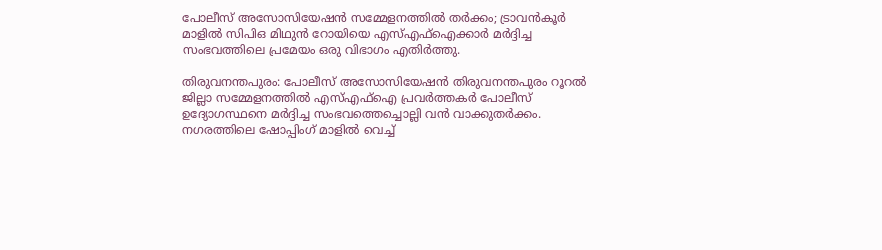പോലീസ് അസോസിയേഷൻ സമ്മേളനത്തിൽ തർക്കം; ട്രാവൻകൂർ മാളിൽ സിപിഒ മിഥുൻ റോയിയെ എസ്എഫ്ഐക്കാർ മർദ്ദിച്ച സംഭവത്തിലെ പ്രമേയം ഒരു വിഭാഗം എതിർത്തു.

തിരുവനന്തപുരം: പോലീസ് അസോസിയേഷൻ തിരുവനന്തപുരം റൂറൽ ജില്ലാ സമ്മേളനത്തിൽ എസ്എഫ്ഐ പ്രവർത്തകർ പോലീസ് ഉദ്യോഗസ്ഥനെ മർദ്ദിച്ച സംഭവത്തെച്ചൊല്ലി വൻ വാക്കുതർക്കം. നഗരത്തിലെ ഷോപ്പിംഗ് മാളിൽ വെച്ച്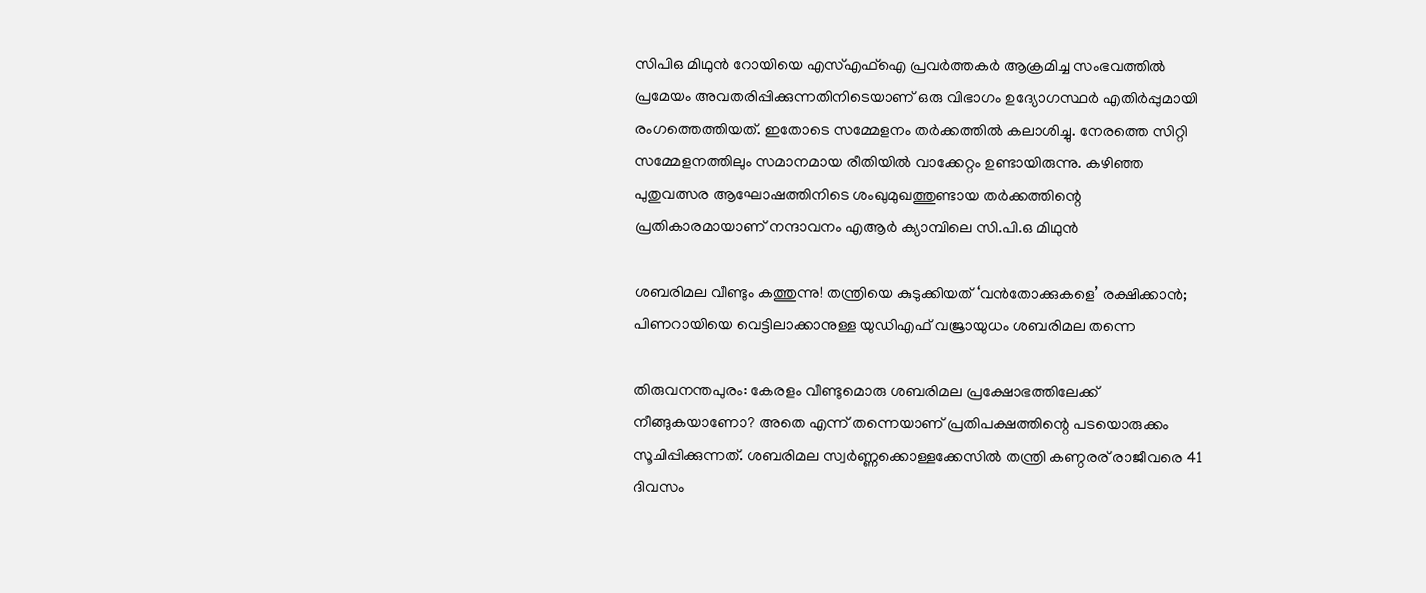സിപിഒ മിഥുൻ റോയിയെ എസ്എഫ്ഐ പ്രവർത്തകർ ആക്രമിച്ച സംഭവത്തിൽ പ്രമേയം അവതരിപ്പിക്കുന്നതിനിടെയാണ് ഒരു വിഭാഗം ഉദ്യോഗസ്ഥർ എതിർപ്പുമായി രംഗത്തെത്തിയത്. ഇതോടെ സമ്മേളനം തർക്കത്തിൽ കലാശിച്ചു. നേരത്തെ സിറ്റി സമ്മേളനത്തിലും സമാനമായ രീതിയിൽ വാക്കേറ്റം ഉണ്ടായിരുന്നു. കഴിഞ്ഞ പുതുവത്സര ആഘോഷത്തിനിടെ ശംഖുമുഖത്തുണ്ടായ തർക്കത്തിന്റെ പ്രതികാരമായാണ് നന്ദാവനം എആർ ക്യാമ്പിലെ സി.പി.ഒ മിഥുൻ

ശബരിമല വീണ്ടും കത്തുന്നു! തന്ത്രിയെ കുടുക്കിയത് ‘വന്‍തോക്കുകളെ’ രക്ഷിക്കാന്‍; പിണറായിയെ വെട്ടിലാക്കാനുള്ള യുഡിഎഫ് വജ്രായുധം ശബരിമല തന്നെ

തിരുവനന്തപുരം: കേരളം വീണ്ടുമൊരു ശബരിമല പ്രക്ഷോഭത്തിലേക്ക് നീങ്ങുകയാണോ? അതെ എന്ന് തന്നെയാണ് പ്രതിപക്ഷത്തിന്റെ പടയൊരുക്കം സൂചിപ്പിക്കുന്നത്. ശബരിമല സ്വര്‍ണ്ണക്കൊള്ളക്കേസില്‍ തന്ത്രി കണ്ഠരര് രാജീവരെ 41 ദിവസം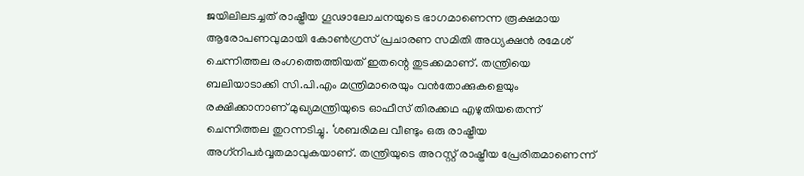ജയിലിലടച്ചത് രാഷ്ട്രീയ ഗൂഢാലോചനയുടെ ഭാഗമാണെന്ന രൂക്ഷമായ ആരോപണവുമായി കോണ്‍ഗ്രസ് പ്രചാരണ സമിതി അധ്യക്ഷന്‍ രമേശ് ചെന്നിത്തല രംഗത്തെത്തിയത് ഇതന്റെ തുടക്കമാണ്. തന്ത്രിയെ ബലിയാടാക്കി സി.പി.എം മന്ത്രിമാരെയും വന്‍തോക്കുകളെയും രക്ഷിക്കാനാണ് മുഖ്യമന്ത്രിയുടെ ഓഫീസ് തിരക്കഥ എഴുതിയതെന്ന് ചെന്നിത്തല തുറന്നടിച്ചു. ‘ശബരിമല വീണ്ടും ഒരു രാഷ്ട്രീയ അഗ്‌നിപര്‍വ്വതമാവുകയാണ്. തന്ത്രിയുടെ അറസ്റ്റ് രാഷ്ട്രീയ പ്രേരിതമാണെന്ന്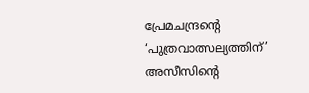പ്രേമചന്ദ്രന്റെ ‘പുത്രവാത്സല്യത്തിന്’ അസീസിന്റെ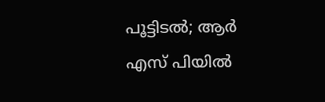പൂട്ടിടല്‍; ആര്‍ എസ് പിയില്‍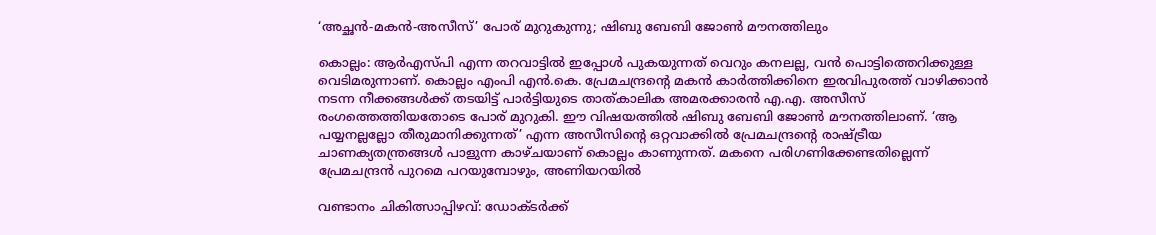‘അച്ഛന്‍-മകന്‍-അസീസ്’ പോര് മുറുകുന്നു; ഷിബു ബേബി ജോണ്‍ മൗനത്തിലും

കൊല്ലം: ആര്‍എസ്പി എന്ന തറവാട്ടില്‍ ഇപ്പോള്‍ പുകയുന്നത് വെറും കനലല്ല, വന്‍ പൊട്ടിത്തെറിക്കുള്ള വെടിമരുന്നാണ്. കൊല്ലം എംപി എന്‍.കെ. പ്രേമചന്ദ്രന്റെ മകന്‍ കാര്‍ത്തിക്കിനെ ഇരവിപുരത്ത് വാഴിക്കാന്‍ നടന്ന നീക്കങ്ങള്‍ക്ക് തടയിട്ട് പാര്‍ട്ടിയുടെ താത്കാലിക അമരക്കാരന്‍ എ.എ. അസീസ് രംഗത്തെത്തിയതോടെ പോര് മുറുകി. ഈ വിഷയത്തില്‍ ഷിബു ബേബി ജോണ്‍ മൗനത്തിലാണ്. ‘ആ പയ്യനല്ലല്ലോ തീരുമാനിക്കുന്നത്’ എന്ന അസീസിന്റെ ഒറ്റവാക്കില്‍ പ്രേമചന്ദ്രന്റെ രാഷ്ട്രീയ ചാണക്യതന്ത്രങ്ങള്‍ പാളുന്ന കാഴ്ചയാണ് കൊല്ലം കാണുന്നത്. മകനെ പരിഗണിക്കേണ്ടതില്ലെന്ന് പ്രേമചന്ദ്രന്‍ പുറമെ പറയുമ്പോഴും, അണിയറയില്‍

വണ്ടാനം ചികിത്സാപ്പിഴവ്: ഡോക്ടര്‍ക്ക്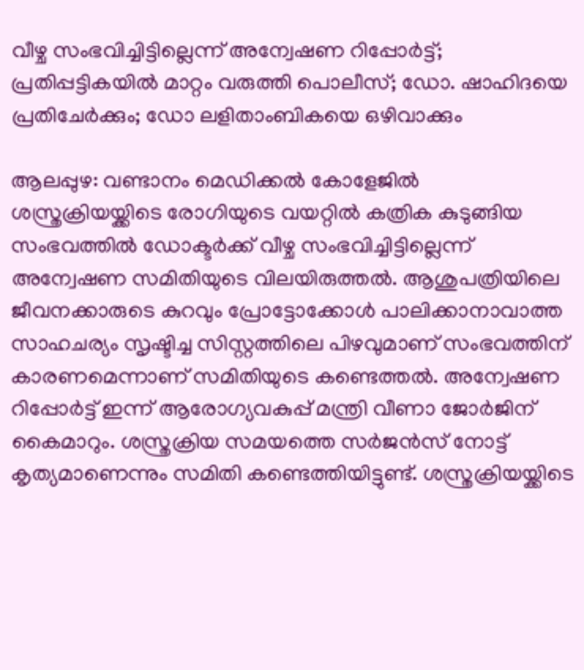വീഴ്ച സംഭവിച്ചിട്ടില്ലെന്ന് അന്വേഷണ റിപ്പോര്‍ട്ട്; പ്രതിപ്പട്ടികയില്‍ മാറ്റം വരുത്തി പൊലീസ്; ഡോ. ഷാഹിദയെ പ്രതിചേര്‍ക്കും; ഡോ ലളിതാംബികയെ ഒഴിവാക്കും

ആലപ്പുഴ: വണ്ടാനം മെഡിക്കല്‍ കോളേജില്‍ ശസ്ത്രക്രിയയ്ക്കിടെ രോഗിയുടെ വയറ്റില്‍ കത്രിക കുടുങ്ങിയ സംഭവത്തില്‍ ഡോക്ടര്‍ക്ക് വീഴ്ച സംഭവിച്ചിട്ടില്ലെന്ന് അന്വേഷണ സമിതിയുടെ വിലയിരുത്തല്‍. ആശുപത്രിയിലെ ജീവനക്കാരുടെ കുറവും പ്രോട്ടോക്കോള്‍ പാലിക്കാനാവാത്ത സാഹചര്യം സൃഷ്ടിച്ച സിസ്റ്റത്തിലെ പിഴവുമാണ് സംഭവത്തിന് കാരണമെന്നാണ് സമിതിയുടെ കണ്ടെത്തല്‍. അന്വേഷണ റിപ്പോര്‍ട്ട് ഇന്ന് ആരോഗ്യവകുപ്പ് മന്ത്രി വീണാ ജോര്‍ജിന് കൈമാറും. ശസ്ത്രക്രിയ സമയത്തെ സര്‍ജന്‍സ് നോട്ട് കൃത്യമാണെന്നും സമിതി കണ്ടെത്തിയിട്ടുണ്ട്. ശസ്ത്രക്രിയയ്ക്കിടെ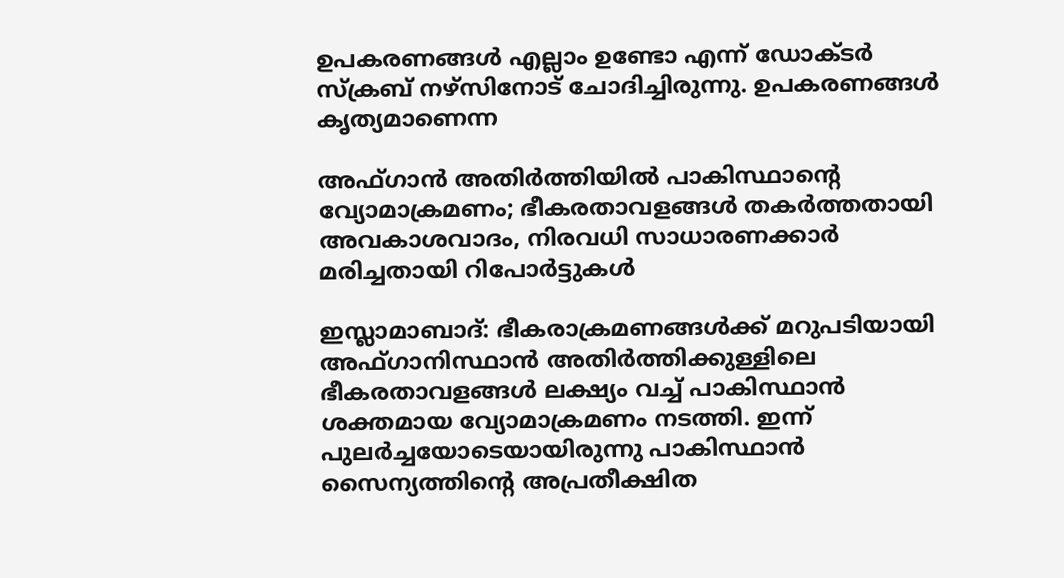ഉപകരണങ്ങള്‍ എല്ലാം ഉണ്ടോ എന്ന് ഡോക്ടര്‍ സ്‌ക്രബ് നഴ്‌സിനോട് ചോദിച്ചിരുന്നു. ഉപകരണങ്ങള്‍ കൃത്യമാണെന്ന

അഫ്ഗാൻ അതിർത്തിയിൽ പാകിസ്ഥാന്റെ വ്യോമാക്രമണം; ഭീകരതാവളങ്ങൾ തകർത്തതായി അവകാശവാദം, നിരവധി സാധാരണക്കാർ മരിച്ചതായി റിപോർട്ടുകൾ

ഇസ്ലാമാബാദ്: ഭീകരാക്രമണങ്ങൾക്ക് മറുപടിയായി അഫ്ഗാനിസ്ഥാൻ അതിർത്തിക്കുള്ളിലെ ഭീകരതാവളങ്ങൾ ലക്ഷ്യം വച്ച് പാകിസ്ഥാൻ ശക്തമായ വ്യോമാക്രമണം നടത്തി. ഇന്ന് പുലർച്ചയോടെയായിരുന്നു പാകിസ്ഥാൻ സൈന്യത്തിന്റെ അപ്രതീക്ഷിത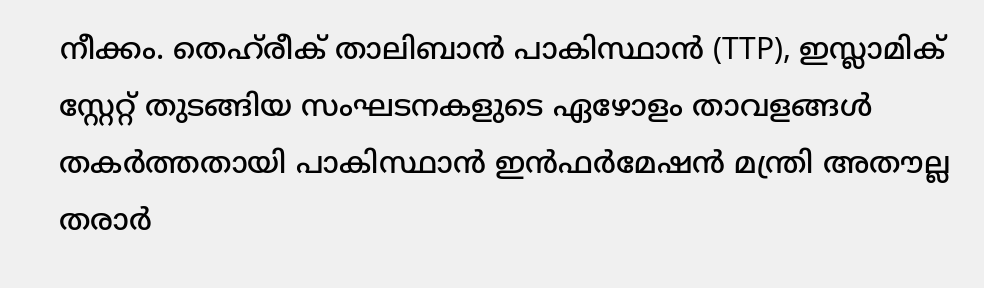നീക്കം. തെഹ്‌രീക് താലിബാൻ പാകിസ്ഥാൻ (TTP), ഇസ്ലാമിക് സ്റ്റേറ്റ് തുടങ്ങിയ സംഘടനകളുടെ ഏഴോളം താവളങ്ങൾ തകർത്തതായി പാകിസ്ഥാൻ ഇൻഫർമേഷൻ മന്ത്രി അതൗല്ല തരാർ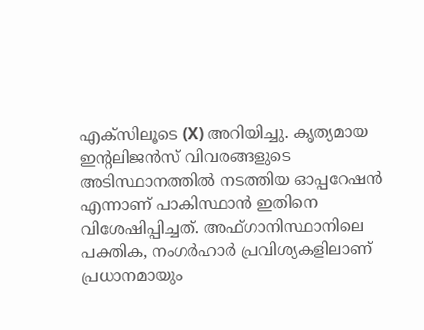എക്സിലൂടെ (X) അറിയിച്ചു. കൃത്യമായ ഇന്റലിജൻസ് വിവരങ്ങളുടെ അടിസ്ഥാനത്തിൽ നടത്തിയ ഓപ്പറേഷൻ എന്നാണ് പാകിസ്ഥാൻ ഇതിനെ വിശേഷിപ്പിച്ചത്. അഫ്ഗാനിസ്ഥാനിലെ പക്തിക, നംഗർഹാർ പ്രവിശ്യകളിലാണ് പ്രധാനമായും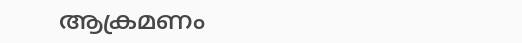ആക്രമണം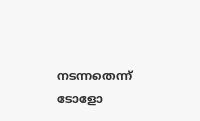നടന്നതെന്ന് ടോളോ